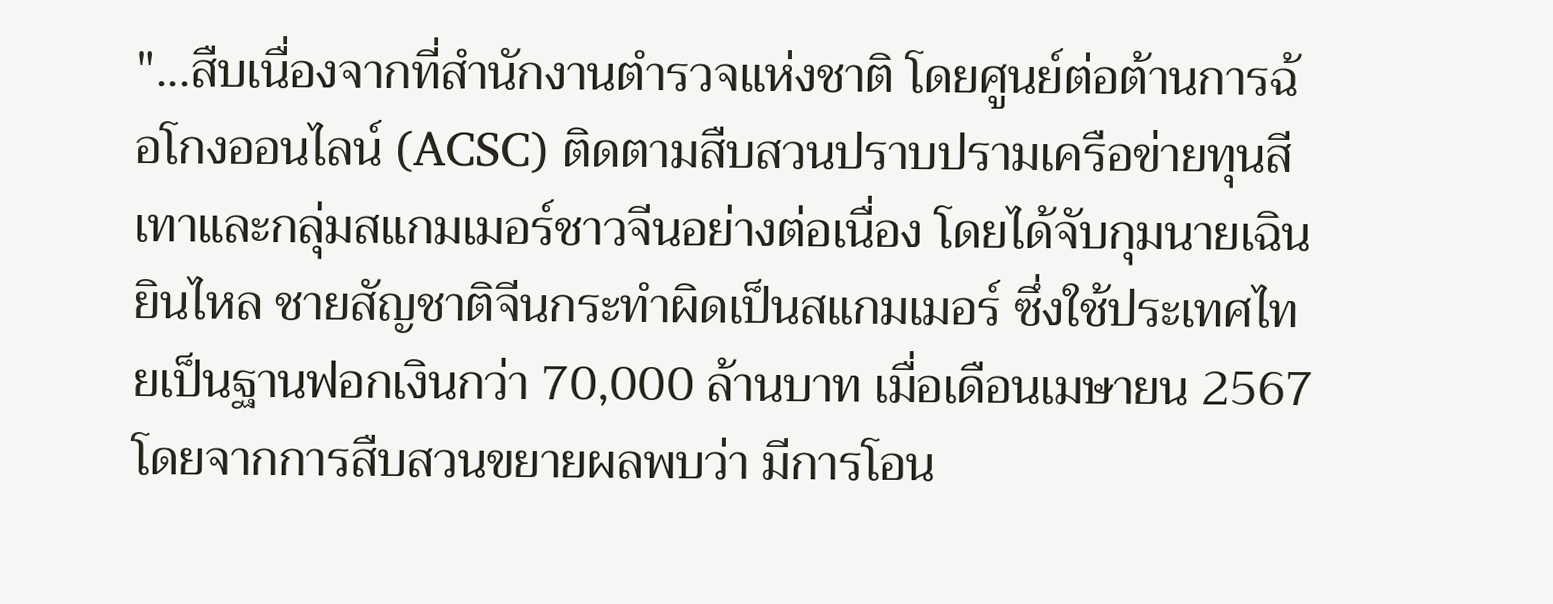"...สืบเนื่องจากที่สำนักงานตำรวจแห่งชาติ โดยศูนย์ต่อต้านการฉ้อโกงออนไลน์ (ACSC) ติดตามสืบสวนปราบปรามเครือข่ายทุนสีเทาและกลุ่มสแกมเมอร์ชาวจีนอย่างต่อเนื่อง โดยได้จับกุมนายเฉิน ยินไหล ชายสัญชาติจีนกระทำผิดเป็นสแกมเมอร์ ซึ่งใช้ประเทศไทยเป็นฐานฟอกเงินกว่า 70,000 ล้านบาท เมื่อเดือนเมษายน 2567 โดยจากการสืบสวนขยายผลพบว่า มีการโอน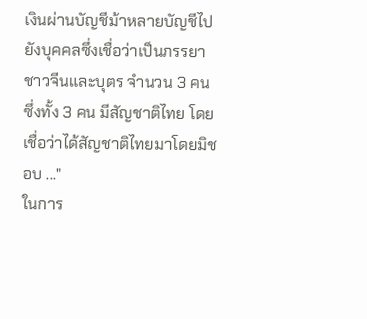เงินผ่านบัญชีม้าหลายบัญชีไปยังบุคคลซึ่งเชื่อว่าเป็นภรรยาชาวจีนและบุตร จำนวน 3 คน ซึ่งทั้ง 3 คน มีสัญชาติไทย โดยเชื่อว่าได้สัญชาติไทยมาโดยมิชอบ ..."
ในการ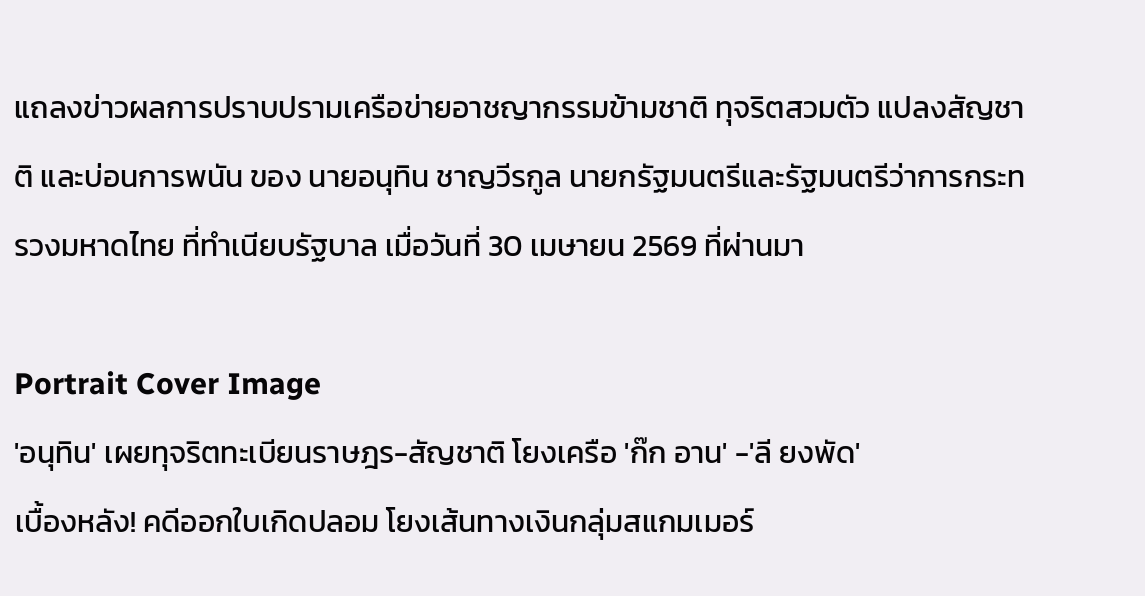แถลงข่าวผลการปราบปรามเครือข่ายอาชญากรรมข้ามชาติ ทุจริตสวมตัว แปลงสัญชาติ และบ่อนการพนัน ของ นายอนุทิน ชาญวีรกูล นายกรัฐมนตรีและรัฐมนตรีว่าการกระทรวงมหาดไทย ที่ทำเนียบรัฐบาล เมื่อวันที่ 30 เมษายน 2569 ที่ผ่านมา

Portrait Cover Image
'อนุทิน' เผยทุจริตทะเบียนราษฎร-สัญชาติ โยงเครือ 'ก๊ก อาน' -'ลี ยงพัด'
เบื้องหลัง! คดีออกใบเกิดปลอม โยงเส้นทางเงินกลุ่มสแกมเมอร์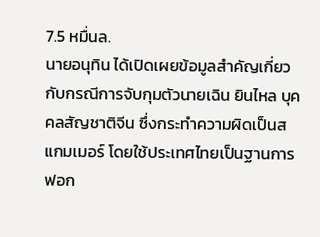7.5 หมื่นล.
นายอนุทิน ได้เปิดเผยข้อมูลสำคัญเกี่ยวกับกรณีการจับกุมตัวนายเฉิน ยินไหล บุคคลสัญชาติจีน ซึ่งกระทำความผิดเป็นสแกมเมอร์ โดยใช้ประเทศไทยเป็นฐานการฟอก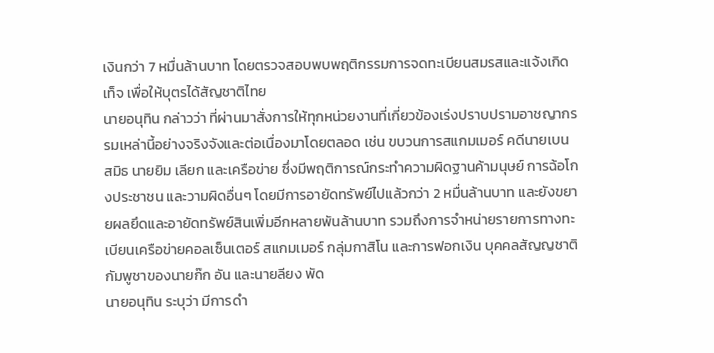เงินกว่า 7 หมื่นล้านบาท โดยตรวจสอบพบพฤติกรรมการจดทะเบียนสมรสและแจ้งเกิดเท็จ เพื่อให้บุตรได้สัญชาติไทย
นายอนุทิน กล่าวว่า ที่ผ่านมาสั่งการให้ทุกหน่วยงานที่เกี่ยวข้องเร่งปราบปรามอาชญากรรมเหล่านี้อย่างจริงจังและต่อเนื่องมาโดยตลอด เช่น ขบวนการสแกมเมอร์ คดีนายเบน สมิธ นายยิม เลียก และเครือข่าย ซึ่งมีพฤติการณ์กระทำความผิดฐานค้ามนุษย์ การฉ้อโกงประชาชน และวามผิดอื่นๆ โดยมีการอายัดทรัพย์ไปแล้วกว่า 2 หมื่นล้านบาท และยังขยายผลยึดและอายัดทรัพย์สินเพิ่มอีกหลายพันล้านบาท รวมถึงการจำหน่ายรายการทางทะเบียนเครือข่ายคอลเซ็นเตอร์ สแกมเมอร์ กลุ่มกาสิโน และการฟอกเงิน บุคคลสัญญชาติกัมพูชาของนายก๊ก อัน และนายลียง พัด
นายอนุทิน ระบุว่า มีการดำ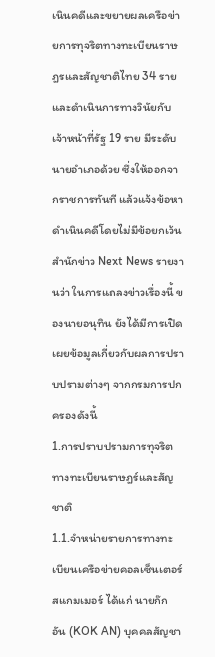เนินคดีและขยายผลเครือข่ายการทุจริตทางทะเบียนราษฎรและสัญชาติไทย 34 ราย และดำเนินการทางวินัยกับเจ้าหน้าที่รัฐ 19 ราย มีระดับนายอำเภอด้วย ซึ่งให้ออกจากราชการทันที แล้วแจ้งข้อหาดำเนินคดีโดยไม่มีข้อยกเว้น
สำนักข่าว Next News รายงานว่า ในการแถลงข่าวเรื่องนี้ ของนายอนุทิน ยังได้มีการเปิดเผยข้อมูลเกี่ยวกับผลการปราบปรามต่างๆ จากกรมการปกครองดังนี้
1.การปราบปรามการทุจริตทางทะเบียนราษฎร์และสัญชาติ
1.1.จำหน่ายรายการทางทะเบียนเครือข่ายคอลเซ็นเตอร์ สแกมเมอร์ ได้แก่ นายก๊ก อัน (KOK AN) บุคคลสัญชา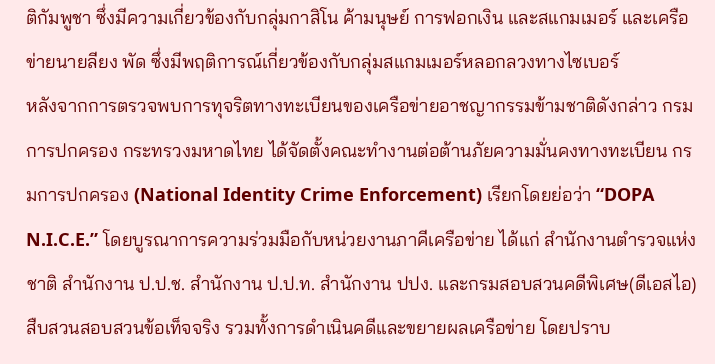ติกัมพูชา ซึ่งมีความเกี่ยวข้องกับกลุ่มกาสิโน ค้ามนุษย์ การฟอกเงิน และสแกมเมอร์ และเครือข่ายนายลียง พัด ซึ่งมีพฤติการณ์เกี่ยวข้องกับกลุ่มสแกมเมอร์หลอกลวงทางไซเบอร์
หลังจากการตรวจพบการทุจริตทางทะเบียนของเครือข่ายอาชญากรรมข้ามชาติดังกล่าว กรมการปกครอง กระทรวงมหาดไทย ได้จัดตั้งคณะทำงานต่อต้านภัยความมั่นคงทางทะเบียน กรมการปกครอง (National Identity Crime Enforcement) เรียกโดยย่อว่า “DOPA N.I.C.E.” โดยบูรณาการความร่วมมือกับหน่วยงานภาคีเครือข่าย ได้แก่ สำนักงานตำรวจแห่งชาติ สำนักงาน ป.ป.ช. สำนักงาน ป.ป.ท. สำนักงาน ปปง. และกรมสอบสวนคดีพิเศษ(ดีเอสไอ) สืบสวนสอบสวนข้อเท็จจริง รวมทั้งการดำเนินคดีและขยายผลเครือข่าย โดยปราบ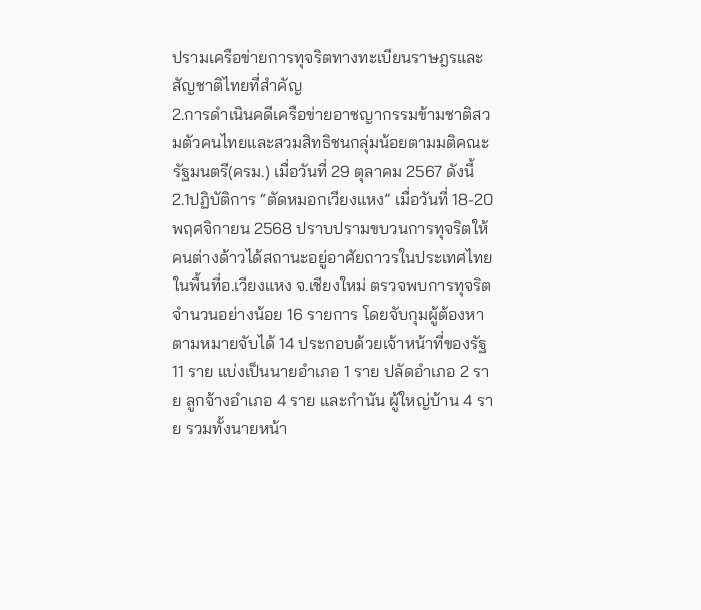ปรามเครือข่ายการทุจริตทางทะเบียนราษฎรและสัญชาติไทยที่สำคัญ
2.การดำเนินคดีเครือข่ายอาชญากรรมข้ามชาติสวมตัวคนไทยและสวมสิทธิชนกลุ่มน้อยตามมติคณะรัฐมนตรี(ครม.) เมื่อวันที่ 29 ตุลาคม 2567 ดังนี้
2.1ปฏิบัติการ “ตัดหมอกเวียงแหง” เมื่อวันที่ 18-20 พฤศจิกายน 2568 ปราบปรามขบวนการทุจริตให้คนต่างด้าวได้สถานะอยู่อาศัยถาวรในประเทศไทย ในพื้นที่อ.เวียงแหง จ.เชียงใหม่ ตรวจพบการทุจริตจำนวนอย่างน้อย 16 รายการ โดยจับกุมผู้ต้องหาตามหมายจับได้ 14 ประกอบด้วยเจ้าหน้าที่ของรัฐ 11 ราย แบ่งเป็นนายอำเภอ 1 ราย ปลัดอำเภอ 2 ราย ลูกจ้างอำเภอ 4 ราย และกำนัน ผู้ใหญ่บ้าน 4 ราย รวมทั้งนายหน้า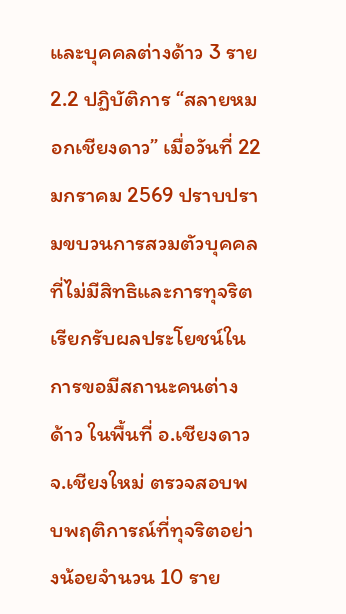และบุคคลต่างด้าว 3 ราย
2.2 ปฏิบัติการ “สลายหมอกเชียงดาว” เมื่อวันที่ 22 มกราคม 2569 ปราบปรามขบวนการสวมตัวบุคคลที่ไม่มีสิทธิและการทุจริตเรียกรับผลประโยชน์ในการขอมีสถานะคนต่างด้าว ในพื้นที่ อ.เชียงดาว จ.เชียงใหม่ ตรวจสอบพบพฤติการณ์ที่ทุจริตอย่างน้อยจำนวน 10 ราย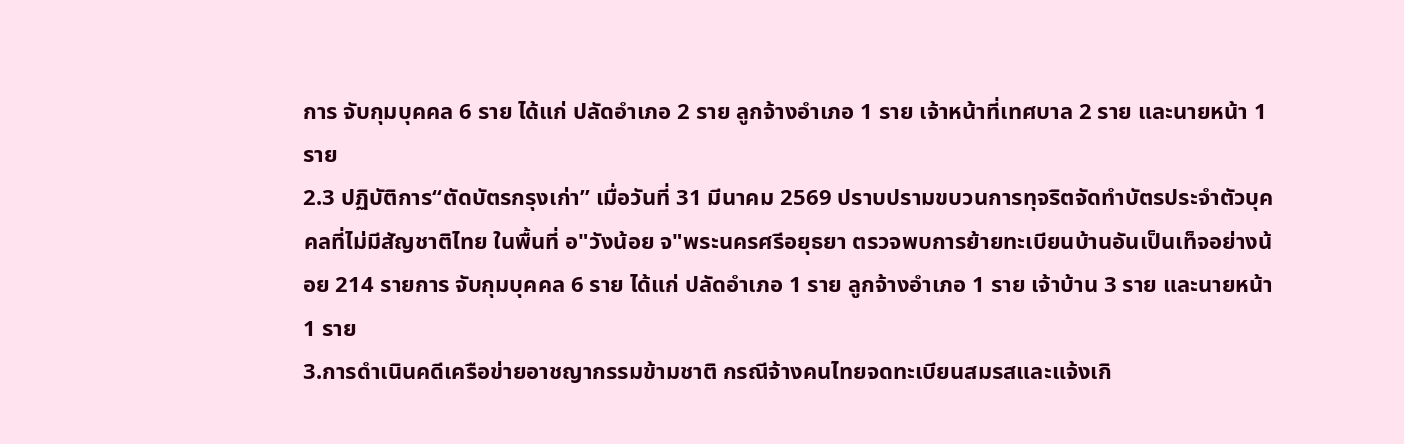การ จับกุมบุคคล 6 ราย ได้แก่ ปลัดอำเภอ 2 ราย ลูกจ้างอำเภอ 1 ราย เจ้าหน้าที่เทศบาล 2 ราย และนายหน้า 1 ราย
2.3 ปฏิบัติการ“ตัดบัตรกรุงเก่า” เมื่อวันที่ 31 มีนาคม 2569 ปราบปรามขบวนการทุจริตจัดทำบัตรประจำตัวบุคคลที่ไม่มีสัญชาติไทย ในพื้นที่ อ"วังน้อย จ"พระนครศรีอยุธยา ตรวจพบการย้ายทะเบียนบ้านอันเป็นเท็จอย่างน้อย 214 รายการ จับกุมบุคคล 6 ราย ได้แก่ ปลัดอำเภอ 1 ราย ลูกจ้างอำเภอ 1 ราย เจ้าบ้าน 3 ราย และนายหน้า 1 ราย
3.การดำเนินคดีเครือข่ายอาชญากรรมข้ามชาติ กรณีจ้างคนไทยจดทะเบียนสมรสและแจ้งเกิ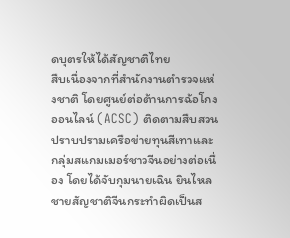ดบุตรให้ได้สัญชาติไทย
สืบเนื่องจากที่สำนักงานตำรวจแห่งชาติ โดยศูนย์ต่อต้านการฉ้อโกงออนไลน์ (ACSC) ติดตามสืบสวนปราบปรามเครือข่ายทุนสีเทาและกลุ่มสแกมเมอร์ชาวจีนอย่างต่อเนื่อง โดยได้จับกุมนายเฉิน ยินไหล ชายสัญชาติจีนกระทำผิดเป็นส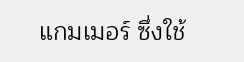แกมเมอร์ ซึ่งใช้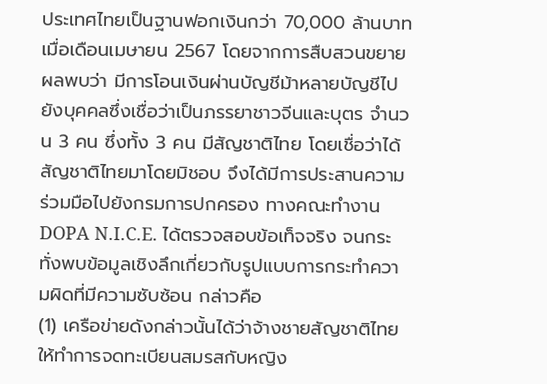ประเทศไทยเป็นฐานฟอกเงินกว่า 70,000 ล้านบาท เมื่อเดือนเมษายน 2567 โดยจากการสืบสวนขยายผลพบว่า มีการโอนเงินผ่านบัญชีม้าหลายบัญชีไปยังบุคคลซึ่งเชื่อว่าเป็นภรรยาชาวจีนและบุตร จำนวน 3 คน ซึ่งทั้ง 3 คน มีสัญชาติไทย โดยเชื่อว่าได้สัญชาติไทยมาโดยมิชอบ จึงได้มีการประสานความร่วมมือไปยังกรมการปกครอง ทางคณะทำงาน DOPA N.I.C.E. ได้ตรวจสอบข้อเท็จจริง จนกระทั่งพบข้อมูลเชิงลึกเกี่ยวกับรูปแบบการกระทำความผิดที่มีความซับซ้อน กล่าวคือ
(1) เครือข่ายดังกล่าวนั้นได้ว่าจ้างชายสัญชาติไทยให้ทำการจดทะเบียนสมรสกับหญิง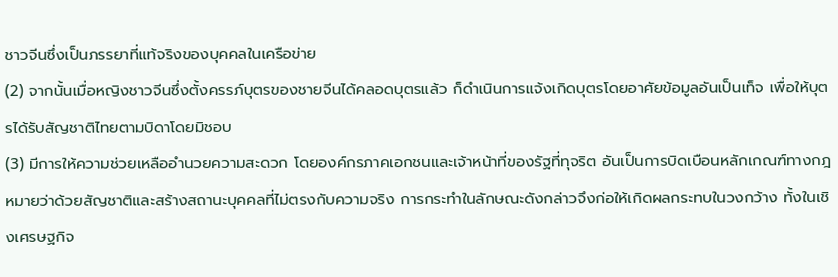ชาวจีนซึ่งเป็นภรรยาที่แท้จริงของบุคคลในเครือข่าย
(2) จากนั้นเมื่อหญิงชาวจีนซึ่งตั้งครรภ์บุตรของชายจีนได้คลอดบุตรแล้ว ก็ดำเนินการแจ้งเกิดบุตรโดยอาศัยข้อมูลอันเป็นเท็จ เพื่อให้บุตรได้รับสัญชาติไทยตามบิดาโดยมิชอบ
(3) มีการให้ความช่วยเหลืออำนวยความสะดวก โดยองค์กรภาคเอกชนและเจ้าหน้าที่ของรัฐที่ทุจริต อันเป็นการบิดเบือนหลักเกณฑ์ทางกฎหมายว่าด้วยสัญชาติและสร้างสถานะบุคคลที่ไม่ตรงกับความจริง การกระทำในลักษณะดังกล่าวจึงก่อให้เกิดผลกระทบในวงกว้าง ทั้งในเชิงเศรษฐกิจ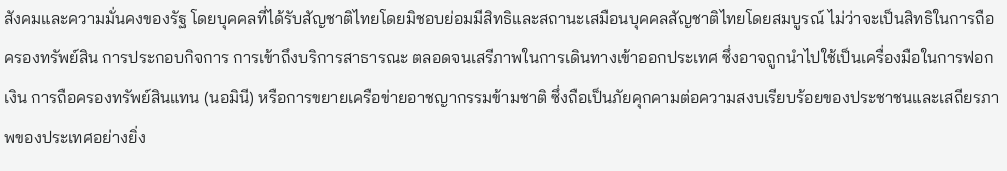สังคมและความมั่นคงของรัฐ โดยบุคคลที่ได้รับสัญชาติไทยโดยมิชอบย่อมมีสิทธิและสถานะเสมือนบุคคลสัญชาติไทยโดยสมบูรณ์ ไม่ว่าจะเป็นสิทธิในการถือครองทรัพย์สิน การประกอบกิจการ การเข้าถึงบริการสาธารณะ ตลอดจนเสรีภาพในการเดินทางเข้าออกประเทศ ซึ่งอาจถูกนำไปใช้เป็นเครื่องมือในการฟอกเงิน การถือครองทรัพย์สินแทน (นอมินี) หรือการขยายเครือข่ายอาชญากรรมข้ามชาติ ซึ่งถือเป็นภัยคุกคามต่อความสงบเรียบร้อยของประชาชนและเสถียรภาพของประเทศอย่างยิ่ง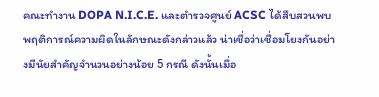คณะทำงาน DOPA N.I.C.E. และตำรวจศูนย์ ACSC ได้สืบสวนพบพฤติการณ์ความผิดในลักษณะดังกล่าวแล้ว น่าเชื่อว่าเชื่อมโยงกันอย่างมีนัยสำคัญจำนวนอย่างน้อย 5 กรณี ดังนั้นเมื่อ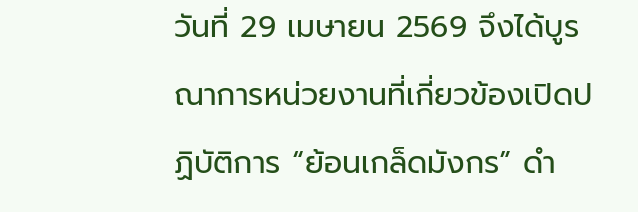วันที่ 29 เมษายน 2569 จึงได้บูรณาการหน่วยงานที่เกี่ยวข้องเปิดปฏิบัติการ “ย้อนเกล็ดมังกร” ดำ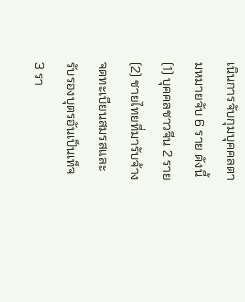เนินการจับกุมบุคคลตามหมายจับ 6 ราย ดังนี้ (1) บุคคลชาวจีน 2 ราย (2) ชายไทยที่มารับจ้างจดทะเบียนสมรสและรับรองบุตรอันเป็นเท็จ 3 รา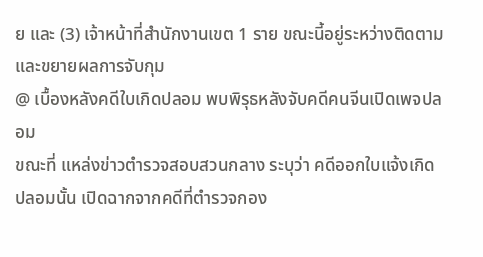ย และ (3) เจ้าหน้าที่สำนักงานเขต 1 ราย ขณะนี้อยู่ระหว่างติดตามและขยายผลการจับกุม
@ เบื้องหลังคดีใบเกิดปลอม พบพิรุธหลังจับคดีคนจีนเปิดเพจปลอม
ขณะที่ แหล่งข่าวตำรวจสอบสวนกลาง ระบุว่า คดีออกใบแจ้งเกิดปลอมนั้น เปิดฉากจากคดีที่ตำรวจกอง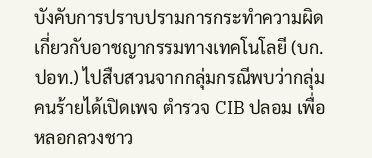บังคับการปราบปรามการกระทำความผิดเกี่ยวกับอาชญากรรมทางเทคโนโลยี (บก.ปอท.) ไปสืบสวนจากกลุ่มกรณีพบว่ากลุ่มคนร้ายได้เปิดเพจ ตำรวจ CIB ปลอม เพื่อหลอกลวงชาว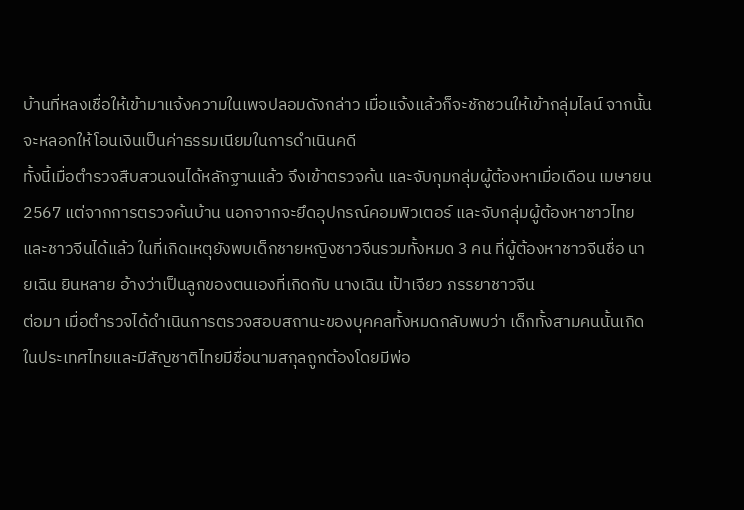บ้านที่หลงเชื่อให้เข้ามาแจ้งความในเพจปลอมดังกล่าว เมื่อแจ้งแล้วก็จะชักชวนให้เข้ากลุ่มไลน์ จากนั้นจะหลอกให้โอนเงินเป็นค่าธรรมเนียมในการดำเนินคดี
ทั้งนี้เมื่อตำรวจสืบสวนจนได้หลักฐานแล้ว จึงเข้าตรวจค้น และจับกุมกลุ่มผู้ต้องหาเมื่อเดือน เมษายน 2567 แต่จากการตรวจค้นบ้าน นอกจากจะยึดอุปกรณ์คอมพิวเตอร์ และจับกลุ่มผู้ต้องหาชาวไทยและชาวจีนได้แล้ว ในที่เกิดเหตุยังพบเด็กชายหญิงชาวจีนรวมทั้งหมด 3 คน ที่ผู้ต้องหาชาวจีนชื่อ นายเฉิน ยินหลาย อ้างว่าเป็นลูกของตนเองที่เกิดกับ นางเฉิน เป้าเจียว ภรรยาชาวจีน
ต่อมา เมื่อตำรวจได้ดำเนินการตรวจสอบสถานะของบุคคลทั้งหมดกลับพบว่า เด็กทั้งสามคนนั้นเกิดในประเทศไทยและมีสัญชาติไทยมีชื่อนามสกุลถูกต้องโดยมีพ่อ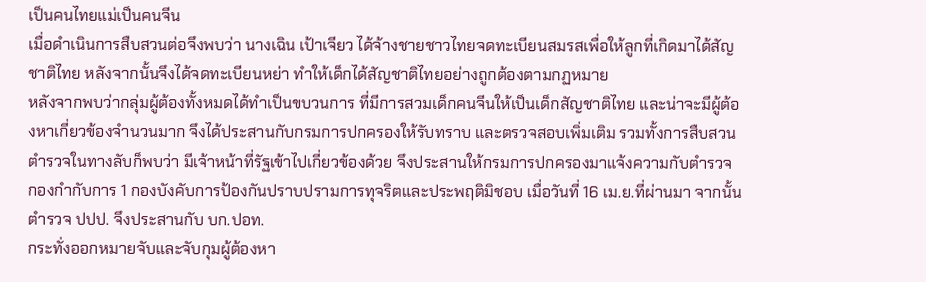เป็นคนไทยแม่เป็นคนจีน
เมื่อดำเนินการสืบสวนต่อจึงพบว่า นางเฉิน เป้าเจียว ได้จ้างชายชาวไทยจดทะเบียนสมรสเพื่อให้ลูกที่เกิดมาได้สัญชาติไทย หลังจากนั้นจึงได้จดทะเบียนหย่า ทำให้เด็กได้สัญชาติไทยอย่างถูกต้องตามกฏหมาย
หลังจากพบว่ากลุ่มผู้ต้องทั้งหมดได้ทำเป็นขบวนการ ที่มีการสวมเด็กคนจีนให้เป็นเด็กสัญชาติไทย และน่าจะมีผู้ต้องหาเกี่ยวข้องจำนวนมาก จึงได้ประสานกับกรมการปกครองให้รับทราบ และตรวจสอบเพิ่มเติม รวมทั้งการสืบสวนตำรวจในทางลับก็พบว่า มีเจ้าหน้าที่รัฐเข้าไปเกี่ยวข้องด้วย จึงประสานให้กรมการปกครองมาแจ้งความกับตำรวจ กองกำกับการ 1 กองบังคับการป้องกันปราบปรามการทุจริตและประพฤติมิชอบ เมื่อวันที่ 16 เม.ย.ที่ผ่านมา จากนั้น ตำรวจ ปปป. จึงประสานกับ บก.ปอท.
กระทั่งออกหมายจับและจับกุมผู้ต้องหา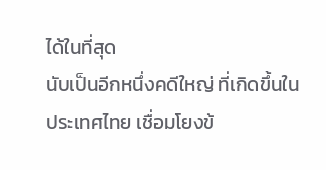ได้ในที่สุด
นับเป็นอีกหนึ่งคดีใหญ่ ที่เกิดขึ้นในประเทศไทย เชื่อมโยงข้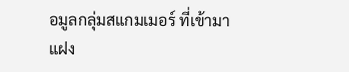อมูลกลุ่มสแกมเมอร์ ที่เข้ามาแฝง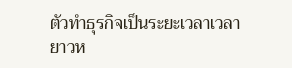ตัวทำธุรกิจเป็นระยะเวลาเวลายาวห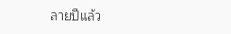ลายปีแล้ว